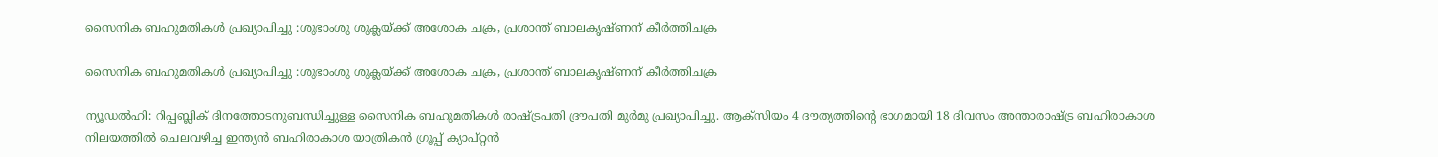സൈനിക ബഹുമതികൾ പ്രഖ്യാപിച്ചു :ശുഭാംശു ശുക്ലയ്‌ക്ക് അശോക ചക്ര, പ്രശാന്ത് ബാലകൃഷ്‌ണന് കീർത്തിചക്ര

സൈനിക ബഹുമതികൾ പ്രഖ്യാപിച്ചു :ശുഭാംശു ശുക്ലയ്‌ക്ക് അശോക ചക്ര, പ്രശാന്ത് ബാലകൃഷ്‌ണന് കീർത്തിചക്ര

ന്യൂഡൽഹി: റിപ്പബ്ലിക് ദിനത്തോടനുബന്ധിച്ചുള്ള സൈനിക ബഹുമതികൾ രാഷ്‌ട്രപതി ദ്രൗപതി മുർമു പ്രഖ്യാപിച്ചു. ആക്‌സിയം 4 ദൗത്യത്തിന്‍റെ ഭാഗമായി 18 ദിവസം അന്താരാഷ്‌ട്ര ബഹിരാകാശ നിലയത്തിൽ ചെലവഴിച്ച ഇന്ത്യൻ ബഹിരാകാശ യാത്രികൻ ഗ്രൂപ്പ് ക്യാപ്റ്റൻ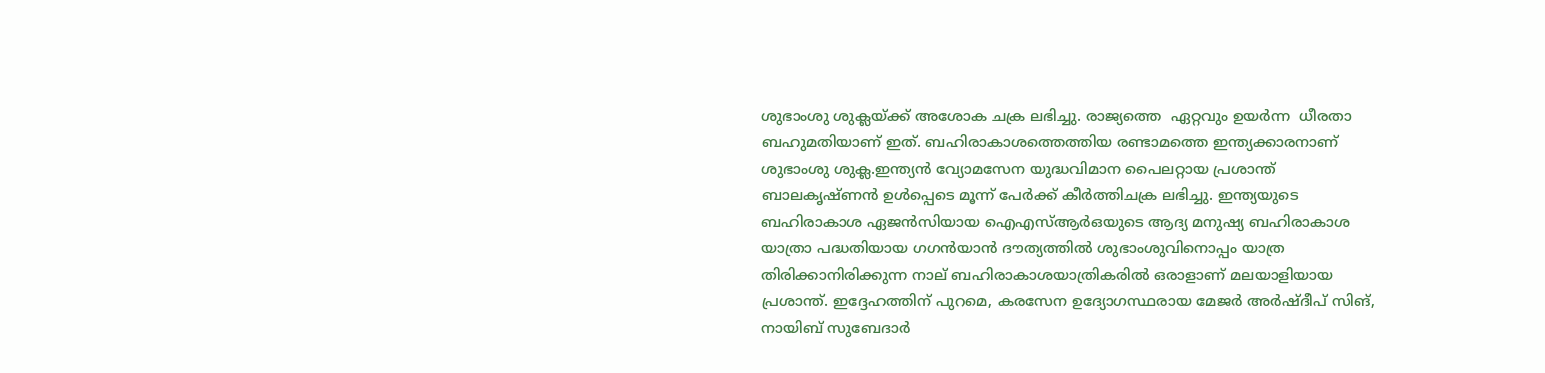ശുഭാംശു ശുക്ലയ്‌ക്ക് അശോക ചക്ര ലഭിച്ചു. രാജ്യത്തെ  ഏറ്റവും ഉയർന്ന  ധീരതാ ബഹുമതിയാണ് ഇത്. ബഹിരാകാശത്തെത്തിയ രണ്ടാമത്തെ ഇന്ത്യക്കാരനാണ് ശുഭാംശു ശുക്ല.ഇന്ത്യൻ വ്യോമസേന യുദ്ധവിമാന പൈലറ്റായ പ്രശാന്ത് ബാലകൃഷ്‌ണൻ ഉൾപ്പെടെ മൂന്ന് പേർക്ക് കീർത്തിചക്ര ലഭിച്ചു. ഇന്ത്യയുടെ ബഹിരാകാശ ഏജൻസിയായ ഐഎസ്‌ആർഒയുടെ ആദ്യ മനുഷ്യ ബഹിരാകാശ യാത്രാ പദ്ധതിയായ ഗഗൻയാൻ ദൗത്യത്തിൽ ശുഭാംശുവിനൊപ്പം യാത്ര തിരിക്കാനിരിക്കുന്ന നാല് ബഹിരാകാശയാത്രികരിൽ ഒരാളാണ് മലയാളിയായ പ്രശാന്ത്. ഇദ്ദേഹത്തിന് പുറമെ, കരസേന ഉദ്യോഗസ്ഥരായ മേജർ അർഷ്‌ദീപ് സിങ്, നായിബ് സുബേദാർ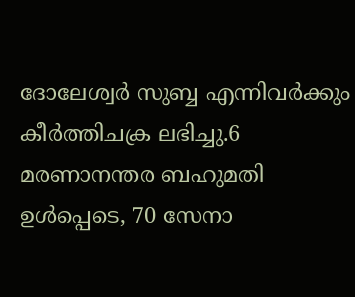ദോലേശ്വര്‍ സുബ്ബ എന്നിവർക്കും കീർത്തിചക്ര ലഭിച്ചു.6 മരണാനന്തര ബഹുമതി ഉൾപ്പെടെ, 70 സേനാ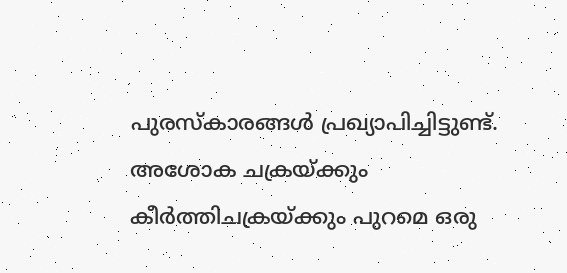പുരസ്‌കാരങ്ങൾ പ്രഖ്യാപിച്ചിട്ടുണ്ട്. അശോക ചക്രയ്‌ക്കും കീർത്തിചക്രയ്‌ക്കും പുറമെ ഒരു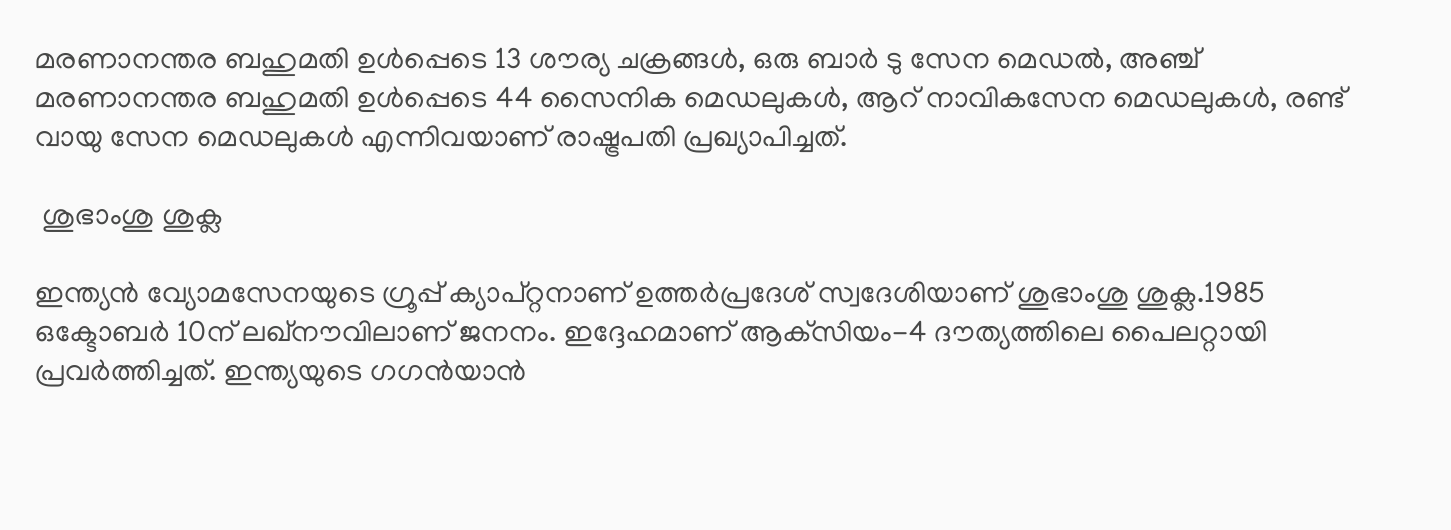മരണാനന്തര ബഹുമതി ഉൾപ്പെടെ 13 ശൗര്യ ചക്രങ്ങൾ, ഒരു ബാർ ടു സേന മെഡൽ, അഞ്ച് മരണാനന്തര ബഹുമതി ഉൾപ്പെടെ 44 സൈനിക മെഡലുകൾ, ആറ് നാവികസേന മെഡലുകൾ, രണ്ട് വായു സേന മെഡലുകൾ എന്നിവയാണ് രാഷ്ട്രപതി പ്രഖ്യാപിച്ചത്.

 ശുഭാംശു ശുക്ല

ഇന്ത്യൻ വ്യോമസേനയുടെ ഗ്രൂപ്പ് ക്യാപ്റ്റനാണ് ഉത്തർപ്രദേശ് സ്വദേശിയാണ് ശുഭാംശു ശുക്ല.1985 ഒക്ടോബർ 10ന് ലഖ്‌നൗവിലാണ് ജനനം. ഇദ്ദേഹമാണ് ആക്‌സിയം-4 ദൗത്യത്തിലെ പൈലറ്റായി പ്രവർത്തിച്ചത്. ഇന്ത്യയുടെ ഗഗൻയാൻ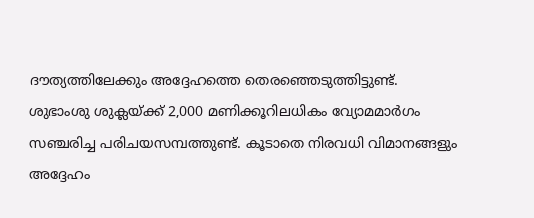ദൗത്യത്തിലേക്കും അദ്ദേഹത്തെ തെരഞ്ഞെടുത്തിട്ടുണ്ട്. ശുഭാംശു ശുക്ലയ്‌ക്ക് 2,000 മണിക്കൂറിലധികം വ്യോമമാർഗം സഞ്ചരിച്ച പരിചയസമ്പത്തുണ്ട്. കൂടാതെ നിരവധി വിമാനങ്ങളും അദ്ദേഹം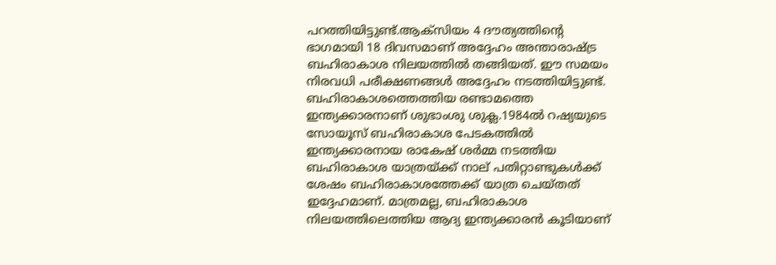പറത്തിയിട്ടുണ്ട്.ആക്‌സിയം 4 ദൗത്യത്തിന്‍റെ ഭാഗമായി 18 ദിവസമാണ് അദ്ദേഹം അന്താരാഷ്‌ട്ര ബഹിരാകാശ നിലയത്തിൽ തങ്ങിയത്. ഈ സമയം നിരവധി പരീക്ഷണങ്ങൾ അദ്ദേഹം നടത്തിയിട്ടുണ്ട്. ബഹിരാകാശത്തെത്തിയ രണ്ടാമത്തെ ഇന്ത്യക്കാരനാണ് ശുഭാംശു ശുക്ല.1984ൽ റഷ്യയുടെ സോയൂസ് ബഹിരാകാശ പേടകത്തിൽ ഇന്ത്യക്കാരനായ രാകേഷ് ശർമ്മ നടത്തിയ ബഹിരാകാശ യാത്രയ്ക്ക് നാല് പതിറ്റാണ്ടുകൾക്ക് ശേഷം ബഹിരാകാശത്തേക്ക് യാത്ര ചെയ്‌തത് ഇദ്ദേഹമാണ്. മാത്രമല്ല, ബഹിരാകാശ നിലയത്തിലെത്തിയ ആദ്യ ഇന്ത്യക്കാരൻ കൂടിയാണ്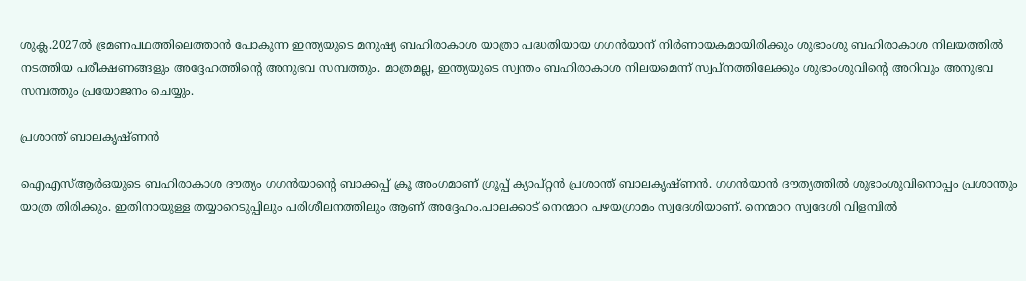ശുക്ല.2027ൽ ഭ്രമണപഥത്തിലെത്താൻ പോകുന്ന ഇന്ത്യയുടെ മനുഷ്യ ബഹിരാകാശ യാത്രാ പദ്ധതിയായ ഗഗൻയാന് നിർണായകമായിരിക്കും ശുഭാംശു ബഹിരാകാശ നിലയത്തിൽ നടത്തിയ പരീക്ഷണങ്ങളും അദ്ദേഹത്തിന്‍റെ അനുഭവ സമ്പത്തും. മാത്രമല്ല, ഇന്ത്യയുടെ സ്വന്തം ബഹിരാകാശ നിലയമെന്ന് സ്വപ്‌നത്തിലേക്കും ശുഭാംശുവിന്‍റെ അറിവും അനുഭവ സമ്പത്തും പ്രയോജനം ചെയ്യും.

പ്രശാന്ത് ബാലകൃഷ്‌ണൻ

ഐഎസ്ആർഒയുടെ ബഹിരാകാശ ദൗത്യം ഗഗൻയാന്‍റെ ബാക്കപ്പ് ക്രൂ അംഗമാണ് ഗ്രൂപ്പ് ക്യാപ്‌റ്റൻ പ്രശാന്ത് ബാലകൃഷ്‌ണൻ. ഗഗൻയാൻ ദൗത്യത്തിൽ ശുഭാംശുവിനൊപ്പം പ്രശാന്തും യാത്ര തിരിക്കും. ഇതിനായുള്ള തയ്യാറെടുപ്പിലും പരിശീലനത്തിലും ആണ് അദ്ദേഹം.പാലക്കാട്‌ നെന്മാറ പഴയഗ്രാമം സ്വദേശിയാണ്. നെന്മാറ സ്വദേശി വിളമ്പിൽ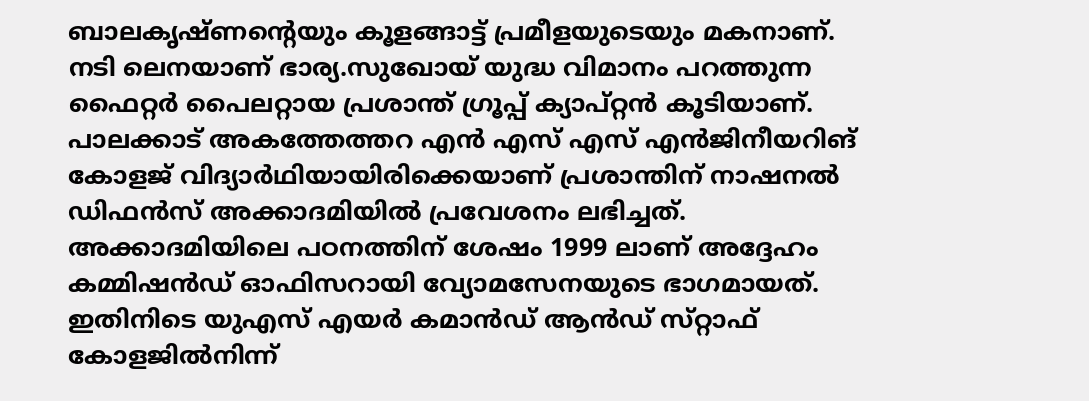ബാലകൃഷ്‌ണന്‍റെയും കൂളങ്ങാട്ട് പ്രമീളയുടെയും മകനാണ്. നടി ലെനയാണ് ഭാര്യ.സുഖോയ് യുദ്ധ വിമാനം പറത്തുന്ന ഫൈറ്റർ പൈലറ്റായ പ്രശാന്ത് ഗ്രൂപ്പ് ക്യാപ്റ്റൻ കൂടിയാണ്. പാലക്കാട് അകത്തേത്തറ എൻ എസ് എസ് എൻജിനീയറിങ് കോളജ് വിദ്യാർഥിയായിരിക്കെയാണ് പ്രശാന്തിന് നാഷനൽ ഡിഫൻസ് അക്കാദമിയിൽ പ്രവേശനം ലഭിച്ചത്. അക്കാദമിയിലെ പഠനത്തിന് ശേഷം 1999 ലാണ് അദ്ദേഹം കമ്മിഷൻഡ് ഓഫിസറായി വ്യോമസേനയുടെ ഭാഗമായത്. ഇതിനിടെ യുഎസ് എയർ കമാൻഡ് ആൻഡ് സ്‌റ്റാഫ് കോളജിൽനിന്ന്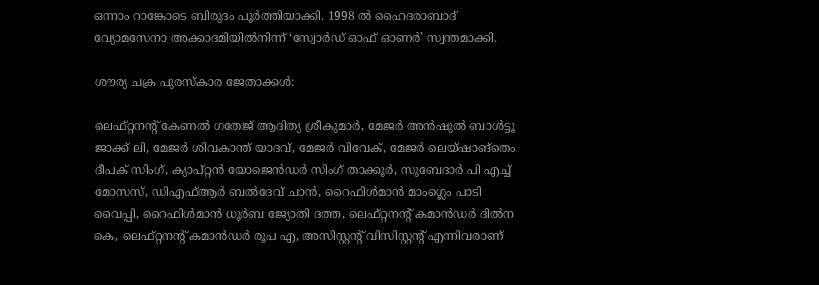ഒന്നാം റാങ്കോടെ ബിരുദം പൂർത്തിയാക്കി. 1998 ൽ ഹൈദരാബാദ് വ്യോമസേനാ അക്കാദമിയിൽനിന്ന് ‘സ്വോർഡ് ഓഫ് ഓണർ’ സ്വന്തമാക്കി.

ശൗര്യ ചക്ര പുരസ്‌കാര ജേതാക്കൾ:

ലെഫ്റ്റനൻ്റ് കേണൽ ഗതേജ് ആദിത്യ ശ്രീകുമാർ, മേജർ അൻഷുൽ ബാൾട്ടൂ ജാക്ക് ലി, മേജർ ശിവകാന്ത് യാദവ്, മേജർ വിവേക്, മേജർ ലെയ്ഷാങ്തെം ദീപക് സിംഗ്, ക്യാപ്റ്റൻ യോജെൻഡർ സിംഗ് താക്കൂർ, സുബേദാർ പി എച്ച് മോസസ്, ഡിഎഫ്ആർ ബൽദേവ് ചാൻ, റൈഫിൾമാൻ മാംഗ്ലെം പാടി വൈപ്പി, റൈഫിൾമാൻ ധൂർബ ജ്യോതി ദത്ത, ലെഫ്റ്റനൻ്റ് കമാൻഡർ ദിൽന കെ, ലെഫ്റ്റനൻ്റ് കമാൻഡർ രൂപ എ, അസിസ്റ്റൻ്റ് വിസിസ്റ്റൻ്റ് എന്നിവരാണ്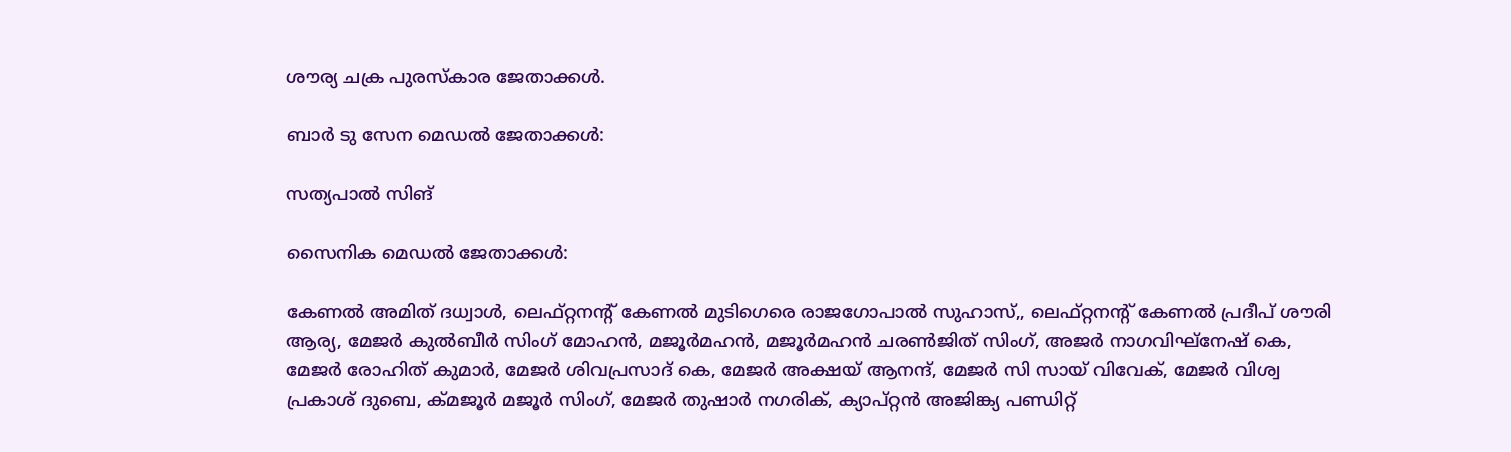ശൗര്യ ചക്ര പുരസ്‌കാര ജേതാക്കൾ.

ബാർ ടു സേന മെഡൽ ജേതാക്കൾ:

സത്യപാൽ സിങ്

സൈനിക മെഡൽ ജേതാക്കൾ:

കേണൽ അമിത് ദധ്വാൾ, ലെഫ്റ്റനൻ്റ് കേണൽ മുടിഗെരെ രാജഗോപാൽ സുഹാസ്,, ലെഫ്റ്റനൻ്റ് കേണൽ പ്രദീപ് ശൗരി ആര്യ, മേജർ കുൽബീർ സിംഗ് മോഹൻ, മജൂർമഹൻ, മജൂർമഹൻ ചരൺജിത് സിംഗ്, അജർ നാഗവിഘ്‌നേഷ് കെ, മേജർ രോഹിത് കുമാർ, മേജർ ശിവപ്രസാദ് കെ, മേജർ അക്ഷയ് ആനന്ദ്, മേജർ സി സായ് വിവേക്, മേജർ വിശ്വ പ്രകാശ് ദുബെ, ക്മജൂർ മജൂർ സിംഗ്, മേജർ തുഷാർ നഗരിക്, ക്യാപ്റ്റൻ അജിങ്ക്യ പണ്ഡിറ്റ്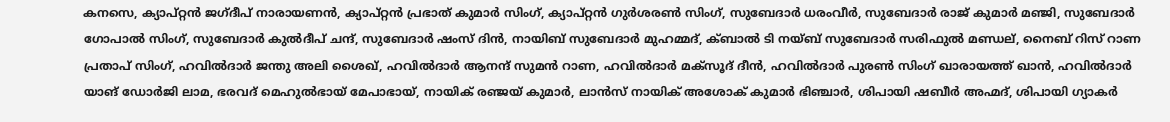കനസെ, ക്യാപ്റ്റൻ ജഗ്ദീപ് നാരായണൻ, ക്യാപ്റ്റൻ പ്രഭാത് കുമാർ സിംഗ്, ക്യാപ്റ്റൻ ഗുർശരൺ സിംഗ്, സുബേദാർ ധരംവീർ, സുബേദാർ രാജ് കുമാർ മഞ്ജി, സുബേദാർ ഗോപാൽ സിംഗ്, സുബേദാർ കുൽദീപ് ചന്ദ്, സുബേദാർ ഷംസ് ദിൻ, നായിബ് സുബേദാർ മുഹമ്മദ്, ക്ബാൽ ടി നയ്ബ് സുബേദാർ സരിഫുൽ മണ്ഡല്, നൈബ് റിസ് റാണ പ്രതാപ് സിംഗ്, ഹവിൽദാർ ജന്തു അലി ശൈഖ്, ഹവിൽദാർ ആനന്ദ് സുമൻ റാണ, ഹവിൽദാർ മക്‌സൂദ് ദീൻ, ഹവിൽദാർ പുരൺ സിംഗ് ഖാരായത്ത് ഖാൻ, ഹവിൽദാർ യാങ് ഡോർജി ലാമ, ഭരവദ് മെഹുൽഭായ് മേപാഭായ്, നായിക് രഞ്ജയ് കുമാർ, ലാൻസ് നായിക് അശോക് കുമാർ ഭിഞ്ചാർ, ശിപായി ഷബീർ അഹ്മദ്, ശിപായി ഗ്യാകർ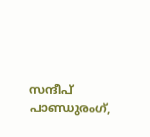സന്ദീപ് പാണ്ഡുരംഗ്,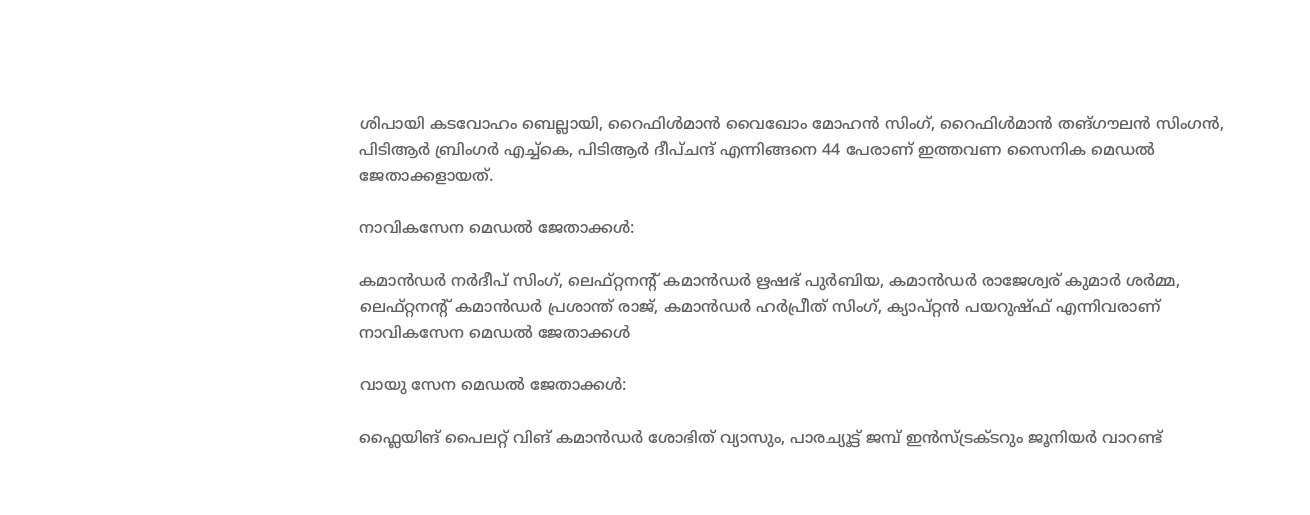ശിപായി കടവോഹം ബെല്ലായി, റൈഫിൾമാൻ വൈഖോം മോഹൻ സിംഗ്, റൈഫിൾമാൻ തങ്ഗൗലൻ സിംഗൻ, പിടിആർ ബ്രിംഗർ എച്ച്കെ, പിടിആർ ദീപ്ചന്ദ് എന്നിങ്ങനെ 44 പേരാണ് ഇത്തവണ സൈനിക മെഡൽ ജേതാക്കളായത്.

നാവികസേന മെഡൽ ജേതാക്കൾ:

കമാൻഡർ നർദീപ് സിംഗ്, ലെഫ്റ്റനൻ്റ് കമാൻഡർ ഋഷഭ് പുർബിയ, കമാൻഡർ രാജേശ്വര് കുമാർ ശർമ്മ, ലെഫ്റ്റനൻ്റ് കമാൻഡർ പ്രശാന്ത് രാജ്, കമാൻഡർ ഹർപ്രീത് സിംഗ്, ക്യാപ്റ്റൻ പയറുഷ്‌ഫ്‌ എന്നിവരാണ് നാവികസേന മെഡൽ ജേതാക്കൾ

വായു സേന മെഡൽ ജേതാക്കൾ:

ഫ്ലൈയിങ് പൈലറ്റ് വിങ് കമാൻഡർ ശോഭിത് വ്യാസും, പാരച്യൂട്ട് ജമ്പ് ഇൻസ്ട്രക്ടറും ജൂനിയർ വാറണ്ട്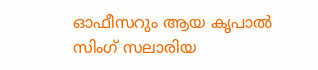ഓഫീസറും ആയ കൃപാൽ സിംഗ് സലാരിയ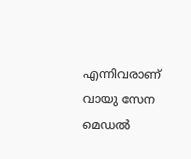എന്നിവരാണ് വായു സേന മെഡൽ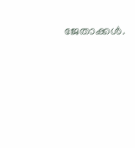ജേതാക്കൾ.